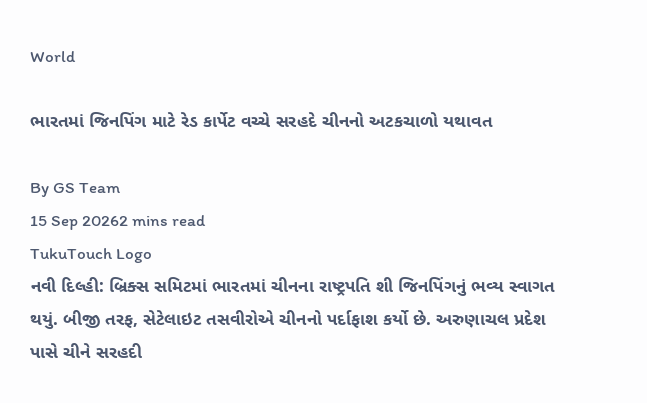World

ભારતમાં જિનપિંગ માટે રેડ કાર્પેટ વચ્ચે સરહદે ચીનનો અટકચાળો યથાવત

By GS Team
15 Sep 20262 mins read
TukuTouch Logo
નવી દિલ્હી: બ્રિક્સ સમિટમાં ભારતમાં ચીનના રાષ્ટ્રપતિ શી જિનપિંગનું ભવ્ય સ્વાગત થયું. બીજી તરફ, સેટેલાઇટ તસવીરોએ ચીનનો પર્દાફાશ કર્યો છે. અરુણાચલ પ્રદેશ પાસે ચીને સરહદી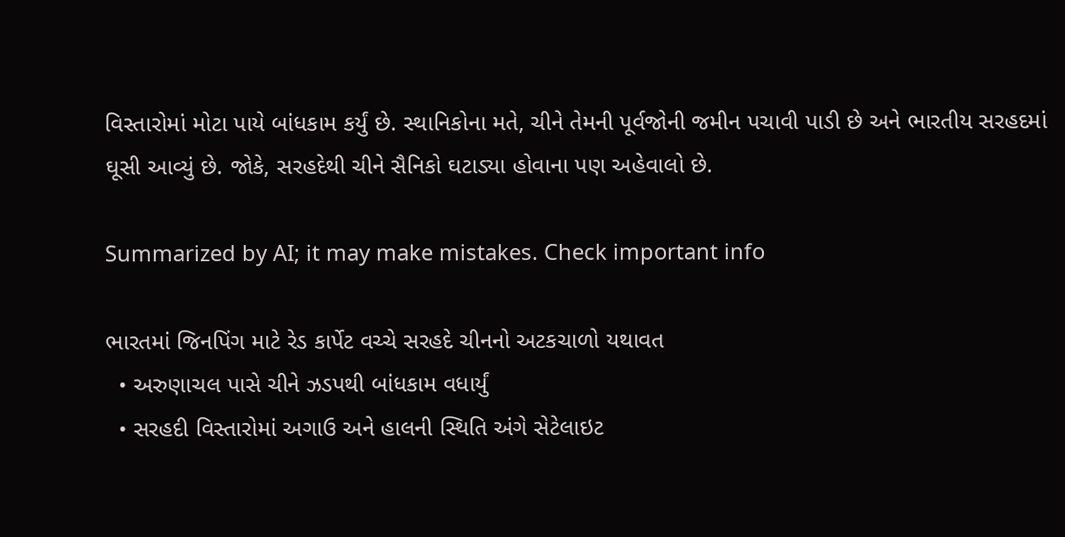વિસ્તારોમાં મોટા પાયે બાંધકામ કર્યું છે. સ્થાનિકોના મતે, ચીને તેમની પૂર્વજોની જમીન પચાવી પાડી છે અને ભારતીય સરહદમાં ઘૂસી આવ્યું છે. જોકે, સરહદેથી ચીને સૈનિકો ઘટાડ્યા હોવાના પણ અહેવાલો છે.

Summarized by AI; it may make mistakes. Check important info

ભારતમાં જિનપિંગ માટે રેડ કાર્પેટ વચ્ચે સરહદે ચીનનો અટકચાળો યથાવત
  • અરુણાચલ પાસે ચીને ઝડપથી બાંધકામ વધાર્યું
  • સરહદી વિસ્તારોમાં અગાઉ અને હાલની સ્થિતિ અંગે સેટેલાઇટ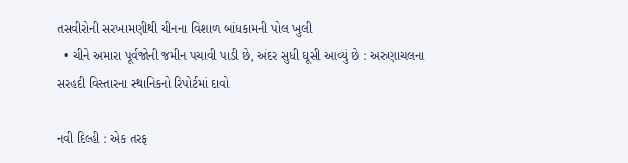તસવીરોની સરખામણીથી ચીનના વિશાળ બાંધકામની પોલ ખુલી
  • ચીને અમારા પૂર્વજોની જમીન પચાવી પાડી છે, અંદર સુધી ઘૂસી આવ્યું છે : અરુણાચલના સરહદી વિસ્તારના સ્થાનિકનો રિપોર્ટમાં દાવો

નવી દિલ્હી : એક તરફ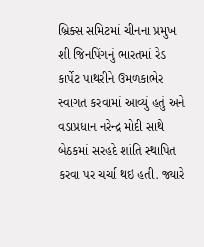બ્રિક્સ સમિટમાં ચીનના પ્રમુખ શી જિનપિંગનું ભારતમાં રેડ કાર્પેટ પાથરીને ઉમળકાભેર સ્વાગત કરવામાં આવ્યું હતું અને વડાપ્રધાન નરેન્દ્ર મોદી સાથે બેઠકમાં સરહદે શાંતિ સ્થાપિત કરવા પર ચર્ચા થઇ હતી. જ્યારે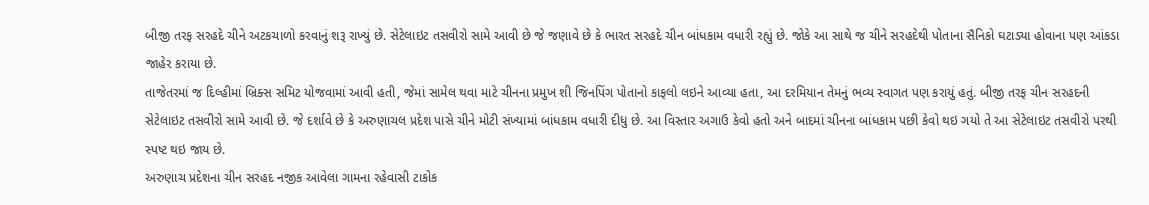બીજી તરફ સરહદે ચીને અટકચાળો કરવાનું શરૂ રાખ્યું છે. સેટેલાઇટ તસવીરો સામે આવી છે જે જણાવે છે કે ભારત સરહદે ચીન બાંધકામ વધારી રહ્યું છે. જોકે આ સાથે જ ચીને સરહદેથી પોતાના સૈનિકો ઘટાડ્યા હોવાના પણ આંકડા જાહેર કરાયા છે.
તાજેતરમાં જ દિલ્હીમાં બ્રિક્સ સમિટ યોજવામાં આવી હતી, જેમાં સામેલ થવા માટે ચીનના પ્રમુખ શી જિનપિંગ પોતાનો કાફલો લઇને આવ્યા હતા, આ દરમિયાન તેમનું ભવ્ય સ્વાગત પણ કરાયું હતું. બીજી તરફ ચીન સરહદની સેટેલાઇટ તસવીરો સામે આવી છે. જે દર્શાવે છે કે અરુણાચલ પ્રદેશ પાસે ચીને મોટી સંખ્યામાં બાંધકામ વધારી દીધુ છે. આ વિસ્તાર અગાઉ કેવો હતો અને બાદમાં ચીનના બાંધકામ પછી કેવો થઇ ગયો તે આ સેટેલાઇટ તસવીરો પરથી સ્પષ્ટ થઇ જાય છે.
અરુણાચ પ્રદેશના ચીન સરહદ નજીક આવેલા ગામના રહેવાસી ટાકોક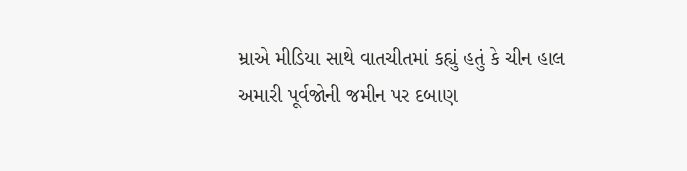મ્રાએ મીડિયા સાથે વાતચીતમાં કહ્યું હતું કે ચીન હાલ અમારી પૂર્વજોની જમીન પર દબાણ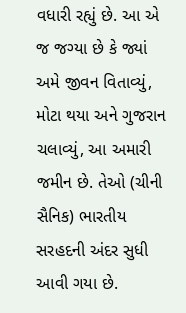વધારી રહ્યું છે. આ એ જ જગ્યા છે કે જ્યાં અમે જીવન વિતાવ્યું, મોટા થયા અને ગુજરાન ચલાવ્યું, આ અમારી જમીન છે. તેઓ (ચીની સૈનિક) ભારતીય સરહદની અંદર સુધી આવી ગયા છે.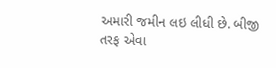અમારી જમીન લઇ લીધી છે. બીજી તરફ એવા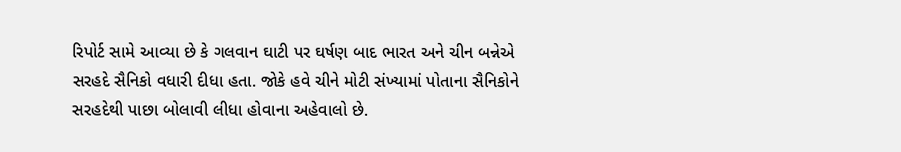રિપોર્ટ સામે આવ્યા છે કે ગલવાન ઘાટી પર ઘર્ષણ બાદ ભારત અને ચીન બન્નેએ સરહદે સૈનિકો વધારી દીધા હતા. જોકે હવે ચીને મોટી સંખ્યામાં પોતાના સૈનિકોને સરહદેથી પાછા બોલાવી લીધા હોવાના અહેવાલો છે.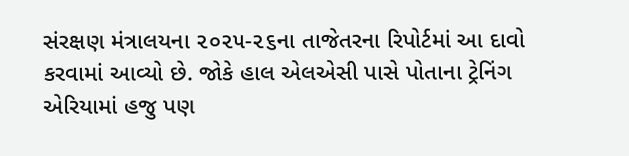સંરક્ષણ મંત્રાલયના ૨૦૨૫-૨૬ના તાજેતરના રિપોર્ટમાં આ દાવો કરવામાં આવ્યો છે. જોકે હાલ એલએસી પાસે પોતાના ટ્રેનિંગ એરિયામાં હજુ પણ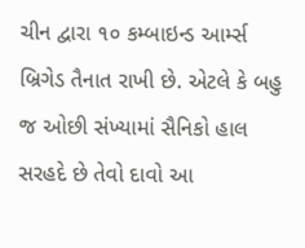ચીન દ્વારા ૧૦ કમ્બાઇન્ડ આર્મ્સ બ્રિગેડ તૈનાત રાખી છે. એટલે કે બહુ જ ઓછી સંખ્યામાં સૈનિકો હાલ સરહદે છે તેવો દાવો આ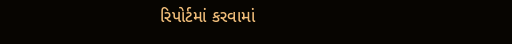રિપોર્ટમાં કરવામાં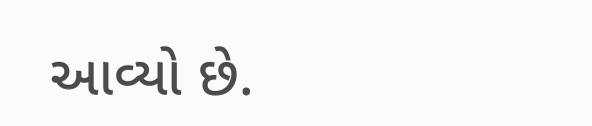આવ્યો છે.